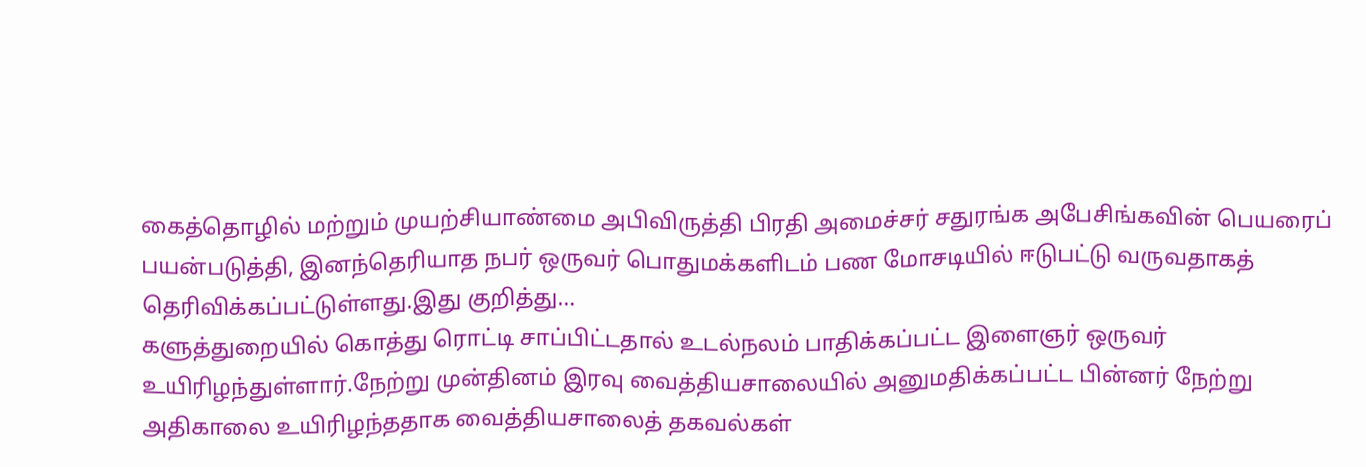கைத்தொழில் மற்றும் முயற்சியாண்மை அபிவிருத்தி பிரதி அமைச்சர் சதுரங்க அபேசிங்கவின் பெயரைப் பயன்படுத்தி, இனந்தெரியாத நபர் ஒருவர் பொதுமக்களிடம் பண மோசடியில் ஈடுபட்டு வருவதாகத் தெரிவிக்கப்பட்டுள்ளது.இது குறித்து…
களுத்துறையில் கொத்து ரொட்டி சாப்பிட்டதால் உடல்நலம் பாதிக்கப்பட்ட இளைஞர் ஒருவர் உயிரிழந்துள்ளார்.நேற்று முன்தினம் இரவு வைத்தியசாலையில் அனுமதிக்கப்பட்ட பின்னர் நேற்று அதிகாலை உயிரிழந்ததாக வைத்தியசாலைத் தகவல்கள்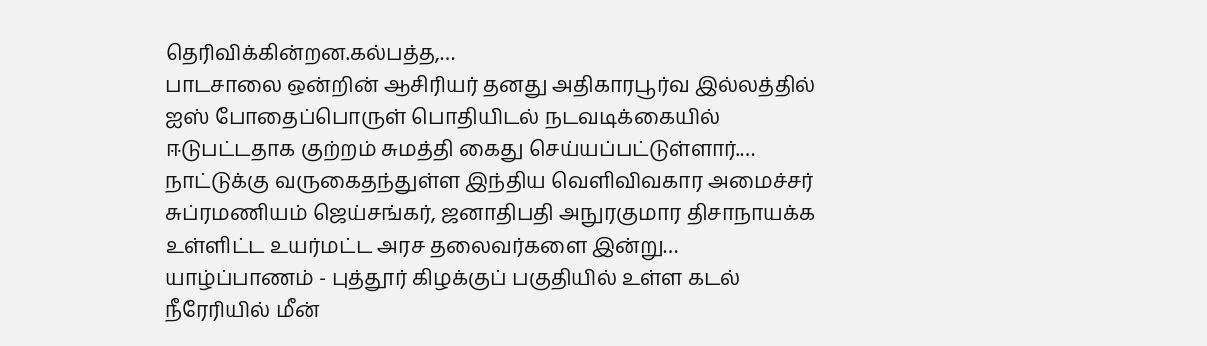தெரிவிக்கின்றன.கல்பத்த,…
பாடசாலை ஒன்றின் ஆசிரியர் தனது அதிகாரபூர்வ இல்லத்தில் ஐஸ் போதைப்பொருள் பொதியிடல் நடவடிக்கையில் ஈடுபட்டதாக குற்றம் சுமத்தி கைது செய்யப்பட்டுள்ளார்.…
நாட்டுக்கு வருகைதந்துள்ள இந்திய வெளிவிவகார அமைச்சர் சுப்ரமணியம் ஜெய்சங்கர், ஜனாதிபதி அநுரகுமார திசாநாயக்க உள்ளிட்ட உயர்மட்ட அரச தலைவர்களை இன்று…
யாழ்ப்பாணம் - புத்தூர் கிழக்குப் பகுதியில் உள்ள கடல் நீரேரியில் மீன்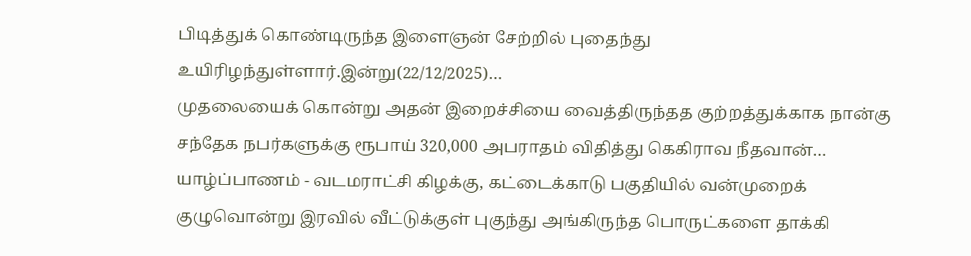பிடித்துக் கொண்டிருந்த இளைஞன் சேற்றில் புதைந்து உயிரிழந்துள்ளார்.இன்று(22/12/2025)…
முதலையைக் கொன்று அதன் இறைச்சியை வைத்திருந்தத குற்றத்துக்காக நான்கு சந்தேக நபர்களுக்கு ரூபாய் 320,000 அபராதம் விதித்து கெகிராவ நீதவான்…
யாழ்ப்பாணம் - வடமராட்சி கிழக்கு, கட்டைக்காடு பகுதியில் வன்முறைக் குழுவொன்று இரவில் வீட்டுக்குள் புகுந்து அங்கிருந்த பொருட்களை தாக்கி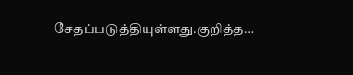சேதப்படுத்தியுள்ளது.குறித்த…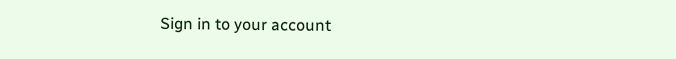Sign in to your account